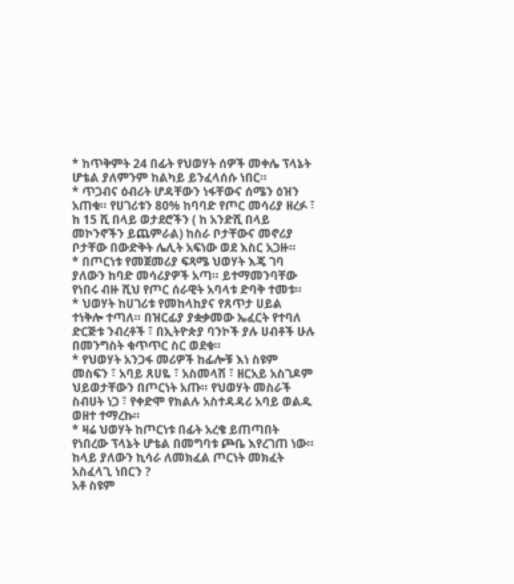* ከጥቅምት 24 በፊት የህወሃት ሰዎች መቀሌ ፕላኔት ሆቴል ያለምንም ከልካይ ይንፈላሰሱ ነበር።
* ጥጋብና ዕብሪት ሆዳቸውን ነፋቸውና ሰሜን ዕዝን አጠቁ። የሀገሪቱን 80% ከባባድ የጦር መሳሪያ ዘረፉ ፣ ከ 15 ሺ በላይ ወታደሮችን ( ከ አንድሺ በላይ መኮንኖችን ይጨምራል) ከስራ ቦታቸውና መኖሪያ ቦታቸው በውድቅት ሌሊት አፍነው ወደ እስር አጋዙ።
* በጦርነቱ የመጀመሪያ ፍጻሜ ህወሃት እጄ ገባ ያለውን ከባድ መሳሪያዎች አጣ። ይተማመንባቸው የነበሩ ብዙ ሺህ የጦር ሰራዊት አባላቱ ድባቅ ተመቱ።
* ህወሃት ከሀገሪቱ የመከላከያና የጸጥታ ሀይል ተነቅሎ ተጣለ። በዝርፊያ ያቋቃመው ኤፈርት የተባለ ድርጅቱ ንብረቶች ፣ በኢትዮጵያ ባንኮች ያሉ ሀብቶች ሁሉ በመንግስት ቁጥጥር ስር ወደቁ።
* የህወሃት አንጋፋ መሪዎች ከፊሎቹ እነ ስዩም መስፍን ፣ አባይ ጸሀዬ ፣ አስመላሽ ፣ ዘርአይ አስገዶም ህይወታቸውን በጦርነት አጡ። የህወሃት መስራች ስብሀት ነጋ ፣ የቀድሞ የክልሉ አስተዳዳሪ አባይ ወልዱ ወዘተ ተማረኩ።
* ዛሬ ህወሃት ከጦርነቱ በፊት አረቄ ይጠጣበት የነበረው ፕላኔት ሆቴል በመግባቱ ጮቤ እየረገጠ ነው። ከላይ ያለውን ኪሳራ ለመክፈል ጦርነት መክፈት አስፈላጊ ነበርን ?
አቶ ስዩም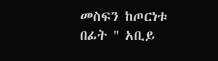መስፍን ከጦርነቱ በፊት " አቢይ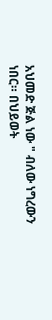አህመድ ጅል ነው " ብለው ነግረውን ነበር። በህይወት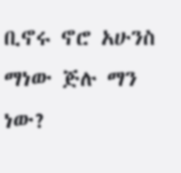ቢኖሩ ኖሮ አሁንስ ማነው ጅሉ ማን ነው?